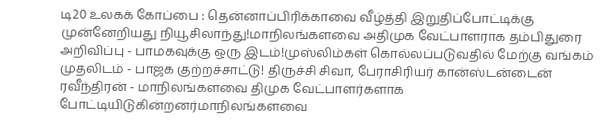டி20 உலகக் கோப்பை : தென்னாப்பிரிக்காவை வீழ்த்தி இறுதிப்போட்டிக்கு முன்னேறியது நியூசிலாந்து!மாநிலங்களவை அதிமுக வேட்பாளராக தம்பிதுரை அறிவிப்பு - பாமகவுக்கு ஒரு இடம்!முஸ்லிம்கள் கொல்லப்படுவதில் மேற்கு வங்கம் முதலிடம் - பாஜக குற்றச்சாட்டு! திருச்சி சிவா, பேராசிரியர் கான்ஸ்டன்டைன் ரவீந்திரன் - மாநிலங்களவை திமுக வேட்பாளர்களாக போட்டியிடுகின்றனர்மாநிலங்களவை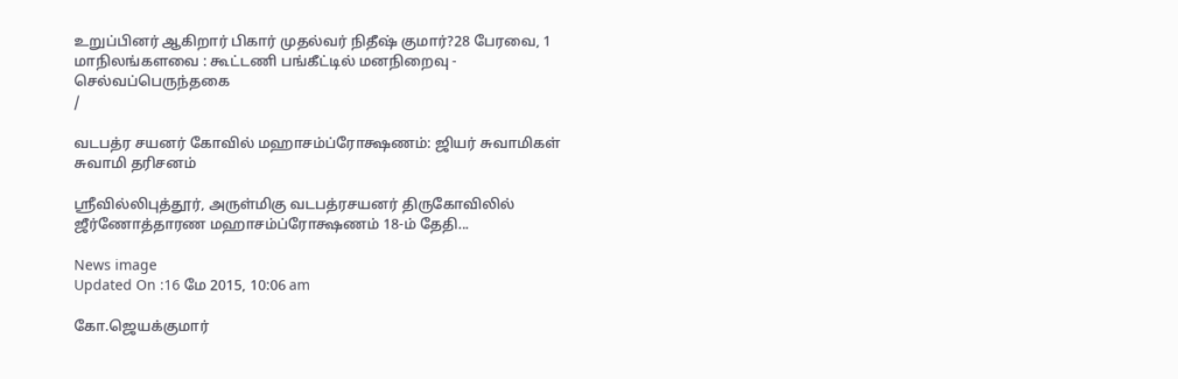உறுப்பினர் ஆகிறார் பிகார் முதல்வர் நிதீஷ் குமார்?28 பேரவை, 1 மாநிலங்களவை : கூட்டணி பங்கீட்டில் மனநிறைவு - செல்வப்பெருந்தகை
/

வடபத்ர சயனர் கோவில் மஹாசம்ப்ரோக்ஷணம்: ஜியர் சுவாமிகள் சுவாமி தரிசனம்

ஸ்ரீவில்லிபுத்தூர், அருள்மிகு வடபத்ரசயனர் திருகோவிலில் ஜீர்ணோத்தாரண மஹாசம்ப்ரோக்ஷணம் 18-ம் தேதி...

News image
Updated On :16 மே 2015, 10:06 am

கோ.ஜெயக்குமார்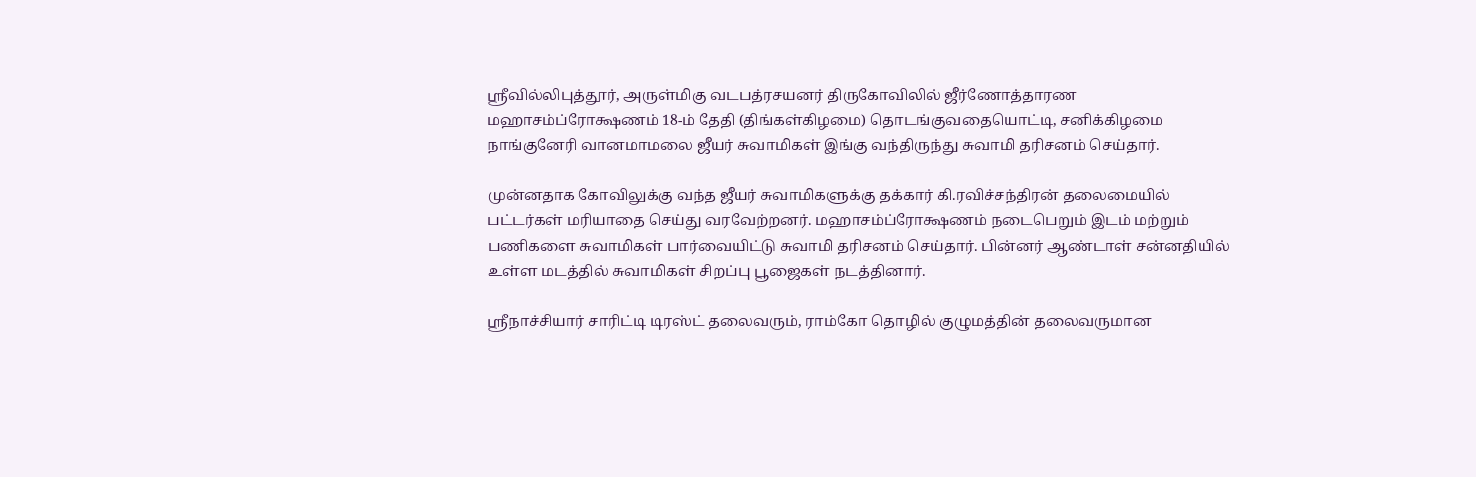ஸ்ரீவில்லிபுத்தூர், அருள்மிகு வடபத்ரசயனர் திருகோவிலில் ஜீர்ணோத்தாரண மஹாசம்ப்ரோக்ஷணம் 18-ம் தேதி (திங்கள்கிழமை) தொடங்குவதையொட்டி, சனிக்கிழமை நாங்குனேரி வானமாமலை ஜீயர் சுவாமிகள் இங்கு வந்திருந்து சுவாமி தரிசனம் செய்தார்.

முன்னதாக கோவிலுக்கு வந்த ஜீயர் சுவாமிகளுக்கு தக்கார் கி.ரவிச்சந்திரன் தலைமையில் பட்டர்கள் மரியாதை செய்து வரவேற்றனர். மஹாசம்ப்ரோக்ஷணம் நடைபெறும் இடம் மற்றும் பணிகளை சுவாமிகள் பார்வையிட்டு சுவாமி தரிசனம் செய்தார். பின்னர் ஆண்டாள் சன்னதியில் உள்ள மடத்தில் சுவாமிகள் சிறப்பு பூஜைகள் நடத்தினார்.

ஸ்ரீநாச்சியார் சாரிட்டி டிரஸ்ட் தலைவரும், ராம்கோ தொழில் குழுமத்தின் தலைவருமான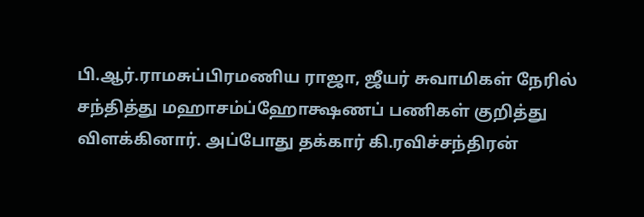பி.ஆர்.ராமசுப்பிரமணிய ராஜா, ஜீயர் சுவாமிகள் நேரில் சந்தித்து மஹாசம்ப்ஹோக்ஷணப் பணிகள் குறித்து விளக்கினார். அப்போது தக்கார் கி.ரவிச்சந்திரன்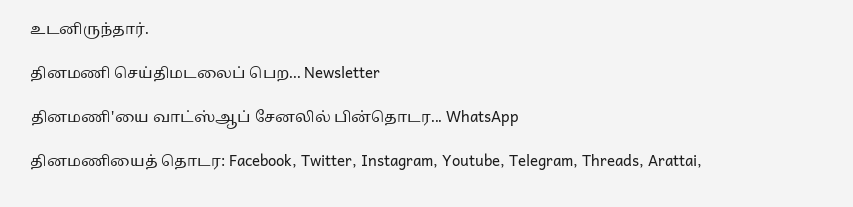உடனிருந்தார்.

தினமணி செய்திமடலைப் பெற... Newsletter

தினமணி'யை வாட்ஸ்ஆப் சேனலில் பின்தொடர... WhatsApp

தினமணியைத் தொடர: Facebook, Twitter, Instagram, Youtube, Telegram, Threads, Arattai,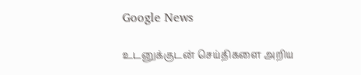Google News

உடனுக்குடன் செய்திகளை அறிய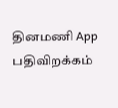தினமணி App பதிவிறக்கம்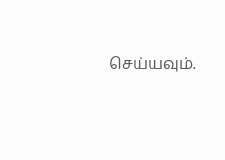செய்யவும்.